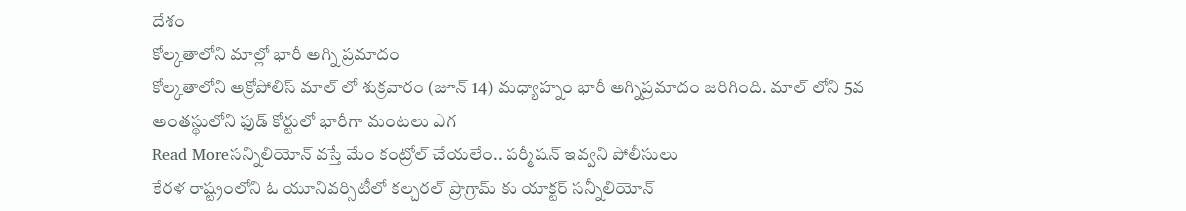దేశం
కోల్కతాలోని మాల్లో భారీ అగ్ని ప్రమాదం
కోల్కతాలోని అక్రోపోలిస్ మాల్ లో శుక్రవారం (జూన్ 14) మధ్యాహ్నం భారీ అగ్నిప్రమాదం జరిగింది. మాల్ లోని 5వ అంతస్థులోని ఫుడ్ కోర్టులో భారీగా మంటలు ఎగ
Read Moreసన్నిలియోన్ వస్తే మేం కంట్రోల్ చేయలేం.. పర్మీషన్ ఇవ్వని పోలీసులు
కేరళ రాష్ట్రంలోని ఓ యూనివర్సిటీలో కల్చరల్ ప్రొగ్రామ్ కు యాక్టర్ సన్నీలియోన్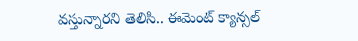వస్తున్నారని తెలిసి.. ఈమెంట్ క్యాన్సల్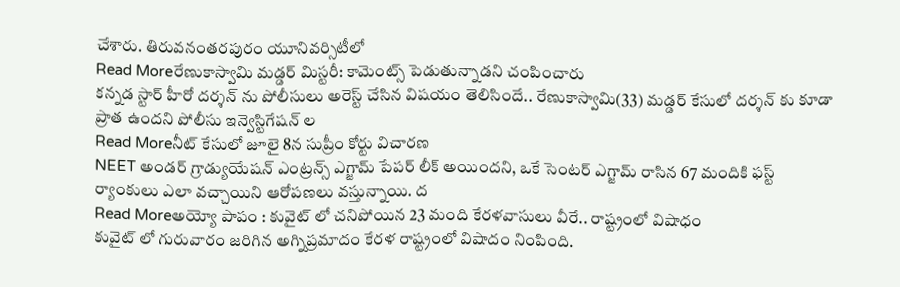చేశారు. తిరువనంతరపురం యూనివర్సిటీలో
Read Moreరేణుకాస్వామి మడ్డర్ మిస్టరీ: కామెంట్స్ పెడుతున్నాడని చంపించారు
కన్నడ స్టార్ హీరో దర్శన్ ను పోలీసులు అరెస్ట్ చేసిన విషయం తెలిసిందే.. రేణుకాస్వామి(33) మడ్డర్ కేసులో దర్శన్ కు కూడా ప్రాత ఉందని పోలీసు ఇన్వెస్టిగేషన్ ల
Read Moreనీట్ కేసులో జూలై 8న సుప్రీం కోర్టు విచారణ
NEET అండర్ గ్రాడ్యుయేషన్ ఎంట్రన్స్ ఎగ్జామ్ పేపర్ లీక్ అయిందని, ఒకే సెంటర్ ఎగ్జామ్ రాసిన 67 మందికి ఫస్ట్ ర్యాంకులు ఎలా వచ్చాయిని ఆరోపణలు వస్తున్నాయి. ద
Read Moreఅయ్యో పాపం : కువైట్ లో చనిపోయిన 23 మంది కేరళవాసులు వీరే.. రాష్ట్రంలో విషాధం
కువైట్ లో గురువారం జరిగిన అగ్నిప్రమాదం కేరళ రాష్ట్రంలో విషాదం నింపింది.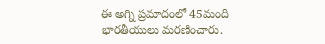ఈ అగ్ని ప్రమాదంలో 45మంది భారతీయులు మరణించారు.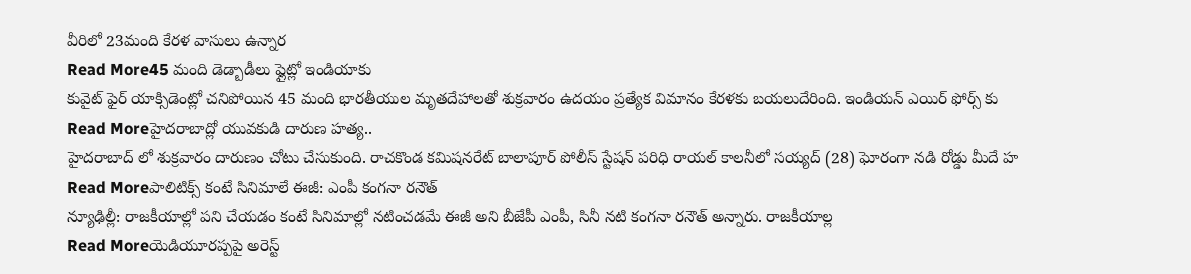వీరిలో 23మంది కేరళ వాసులు ఉన్నార
Read More45 మంది డెడ్బాడీలు ఫ్లైట్లో ఇండియాకు
కువైట్ ఫైర్ యాక్సిడెంట్లో చనిపోయిన 45 మంది భారతీయుల మృతదేహాలతో శుక్రవారం ఉదయం ప్రత్యేక విమానం కేరళకు బయలుదేరింది. ఇండియన్ ఎయిర్ ఫోర్స్ కు
Read Moreహైదరాబాద్లో యువకుడి దారుణ హత్య..
హైదరాబాద్ లో శుక్రవారం దారుణం చోటు చేసుకుంది. రాచకొండ కమిషనరేట్ బాలాపూర్ పోలీస్ స్టేషన్ పరిధి రాయల్ కాలనీలో సయ్యద్ (28) ఘోరంగా నడి రోడ్డు మీదే హ
Read Moreపాలిటిక్స్ కంటే సినిమాలే ఈజీ: ఎంపీ కంగనా రనౌత్
న్యూఢిల్లీ: రాజకీయాల్లో పని చేయడం కంటే సినిమాల్లో నటించడమే ఈజీ అని బీజేపీ ఎంపీ, సినీ నటి కంగనా రనౌత్ అన్నారు. రాజకీయాల్ల
Read Moreయెడియూరప్పపై అరెస్ట్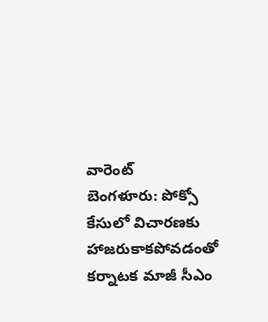వారెంట్
బెంగళూరు: పోక్సో కేసులో విచారణకు హాజరుకాకపోవడంతో కర్నాటక మాజీ సీఎం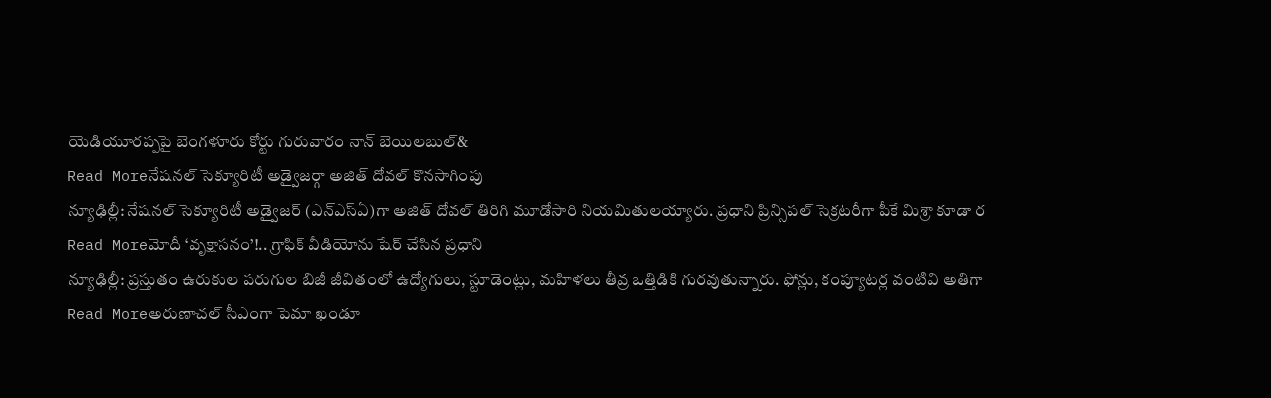యెడియూరప్పపై బెంగళూరు కోర్టు గురువారం నాన్ బెయిలబుల్&
Read Moreనేషనల్ సెక్యూరిటీ అడ్వైజర్గా అజిత్ దోవల్ కొనసాగింపు
న్యూఢిల్లీ: నేషనల్ సెక్యూరిటీ అడ్వైజర్ (ఎన్ఎస్ఏ)గా అజిత్ దోవల్ తిరిగి మూడోసారి నియమితులయ్యారు. ప్రధాని ప్రిన్సిపల్ సెక్రటరీగా పీకే మిశ్రా కూడా ర
Read Moreమోదీ ‘వృక్షాసనం’!.. గ్రాఫిక్ వీడియోను షేర్ చేసిన ప్రధాని
న్యూఢిల్లీ: ప్రస్తుతం ఉరుకుల పరుగుల బిజీ జీవితంలో ఉద్యోగులు, స్టూడెంట్లు, మహిళలు తీవ్ర ఒత్తిడికి గురవుతున్నారు. ఫోన్లు, కంప్యూటర్ల వంటివి అతిగా
Read Moreఅరుణాచల్ సీఎంగా పెమా ఖండూ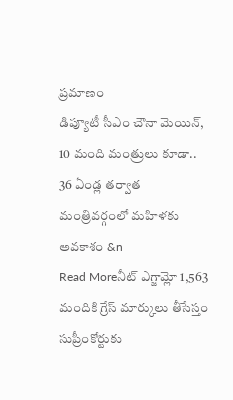ప్రమాణం
డిప్యూటీ సీఎం చౌనా మెయిన్, 10 మంది మంత్రులు కూడా.. 36 ఏండ్ల తర్వాత మంత్రివర్గంలో మహిళకు అవకాశం &n
Read Moreనీట్ ఎగ్జామ్లో 1,563 మందికి గ్రేస్ మార్కులు తీసేస్తం
సుప్రీంకోర్టుకు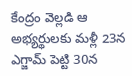కేంద్రం వెల్లడి ఆ అభ్యర్థులకు మళ్లీ 23న ఎగ్జామ్ పెట్టి 30న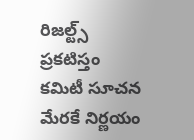రిజల్ట్స్ ప్రకటిస్తం కమిటీ సూచన మేరకే నిర్ణయం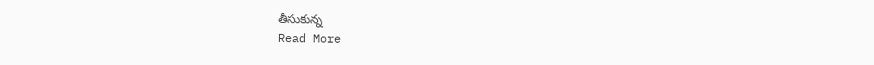తీసుకున్న
Read More